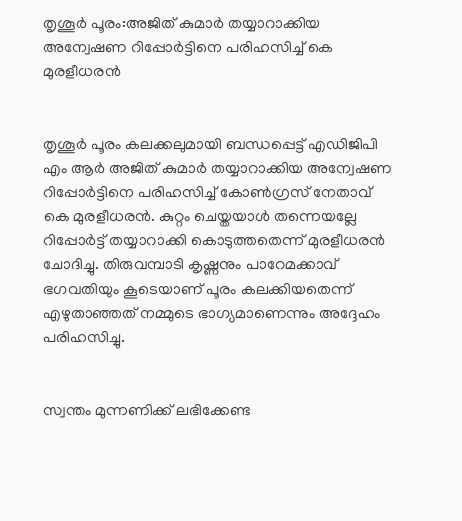തൃശൂര്‍ പൂരം:അജിത് കുമാര്‍ തയ്യാറാക്കിയ അന്വേഷണ റിപ്പോര്‍ട്ടിനെ പരിഹസിച്ച് കെ മുരളീധരന്‍


തൃശൂര്‍ പൂരം കലക്കലുമായി ബന്ധപ്പെട്ട് എഡിജിപി എം ആർ അജിത് കുമാര്‍ തയ്യാറാക്കിയ അന്വേഷണ റിപ്പോര്‍ട്ടിനെ പരിഹസിച്ച് കോണ്‍ഗ്രസ് നേതാവ് കെ മുരളീധരന്‍. കുറ്റം ചെയ്തയാള്‍ തന്നെയല്ലേ റിപ്പോര്‍ട്ട് തയ്യാറാക്കി കൊടുത്തതെന്ന് മുരളീധരന്‍ ചോദിച്ചു. തിരുവമ്പാടി കൃഷ്ണനും പാറേമക്കാവ് ഭഗവതിയും കൂടെയാണ് പൂരം കലക്കിയതെന്ന് എഴുതാഞ്ഞത് നമ്മുടെ ഭാഗ്യമാണെന്നും അദ്ദേഹം പരിഹസിച്ചു.


സ്വന്തം മുന്നണിക്ക് ലഭിക്കേണ്ട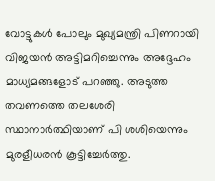വോട്ടുകള്‍ പോലും മുഖ്യമന്ത്രി പിണറായി വിജയന്‍ അട്ടിമറിച്ചെന്നും അദ്ദേഹം മാധ്യമങ്ങളോട് പറഞ്ഞു. അടുത്ത തവണത്തെ തലശേരി സ്ഥാനാര്‍ത്ഥിയാണ് പി ശശിയെന്നും മുരളീധരന്‍ കൂട്ടിച്ചേര്‍ത്തു.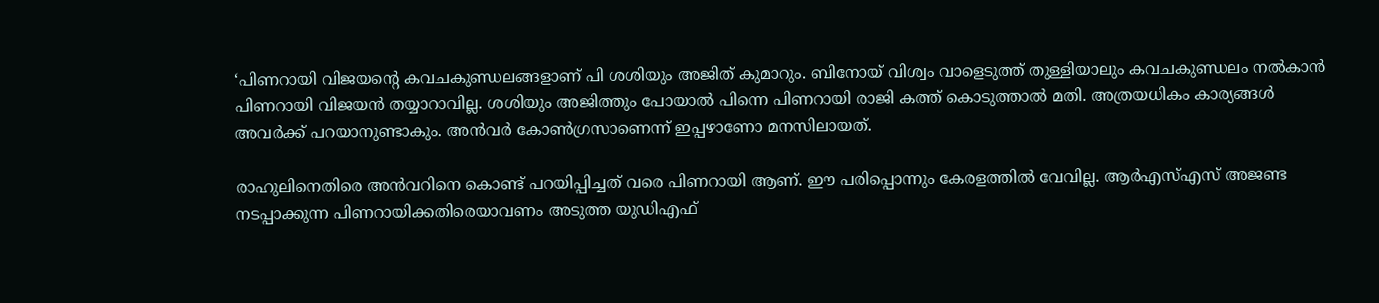‘പിണറായി വിജയന്റെ കവചകുണ്ഡലങ്ങളാണ് പി ശശിയും അജിത് കുമാറും. ബിനോയ് വിശ്വം വാളെടുത്ത് തുള്ളിയാലും കവചകുണ്ഡലം നല്‍കാന്‍ പിണറായി വിജയന്‍ തയ്യാറാവില്ല. ശശിയും അജിത്തും പോയാല്‍ പിന്നെ പിണറായി രാജി കത്ത് കൊടുത്താല്‍ മതി. അത്രയധികം കാര്യങ്ങള്‍ അവര്‍ക്ക് പറയാനുണ്ടാകും. അന്‍വര്‍ കോണ്‍ഗ്രസാണെന്ന് ഇപ്പഴാണോ മനസിലായത്.

രാഹുലിനെതിരെ അന്‍വറിനെ കൊണ്ട് പറയിപ്പിച്ചത് വരെ പിണറായി ആണ്. ഈ പരിപ്പൊന്നും കേരളത്തില്‍ വേവില്ല. ആര്‍എസ്എസ് അജണ്ട നടപ്പാക്കുന്ന പിണറായിക്കതിരെയാവണം അടുത്ത യുഡിഎഫ്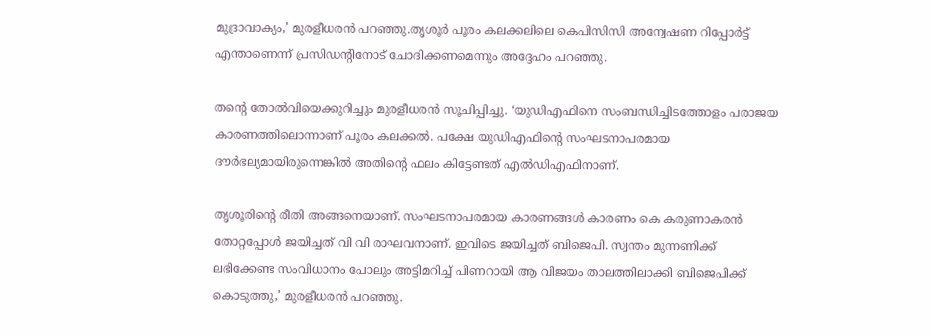മുദ്രാവാക്യം,’ മുരളീധരന്‍ പറഞ്ഞു.തൃശൂര്‍ പൂരം കലക്കലിലെ കെപിസിസി അന്വേഷണ റിപ്പോര്‍ട്ട് എന്താണെന്ന് പ്രസിഡന്റിനോട് ചോദിക്കണമെന്നും അദ്ദേഹം പറഞ്ഞു.

തന്റെ തോല്‍വിയെക്കുറിച്ചും മുരളീധരന്‍ സൂചിപ്പിച്ചു. ‘യുഡിഎഫിനെ സംബന്ധിച്ചിടത്തോളം പരാജയ കാരണത്തിലൊന്നാണ് പൂരം കലക്കല്‍. പക്ഷേ യുഡിഎഫിന്റെ സംഘടനാപരമായ ദൗര്‍ഭല്യമായിരുന്നെങ്കില്‍ അതിന്റെ ഫലം കിട്ടേണ്ടത് എല്‍ഡിഎഫിനാണ്.

തൃശൂരിന്റെ രീതി അങ്ങനെയാണ്. സംഘടനാപരമായ കാരണങ്ങള്‍ കാരണം കെ കരുണാകരന്‍ തോറ്റപ്പോള്‍ ജയിച്ചത് വി വി രാഘവനാണ്. ഇവിടെ ജയിച്ചത് ബിജെപി. സ്വന്തം മുന്നണിക്ക് ലഭിക്കേണ്ട സംവിധാനം പോലും അട്ടിമറിച്ച് പിണറായി ആ വിജയം താലത്തിലാക്കി ബിജെപിക്ക് കൊടുത്തു,’ മുരളീധരന്‍ പറഞ്ഞു.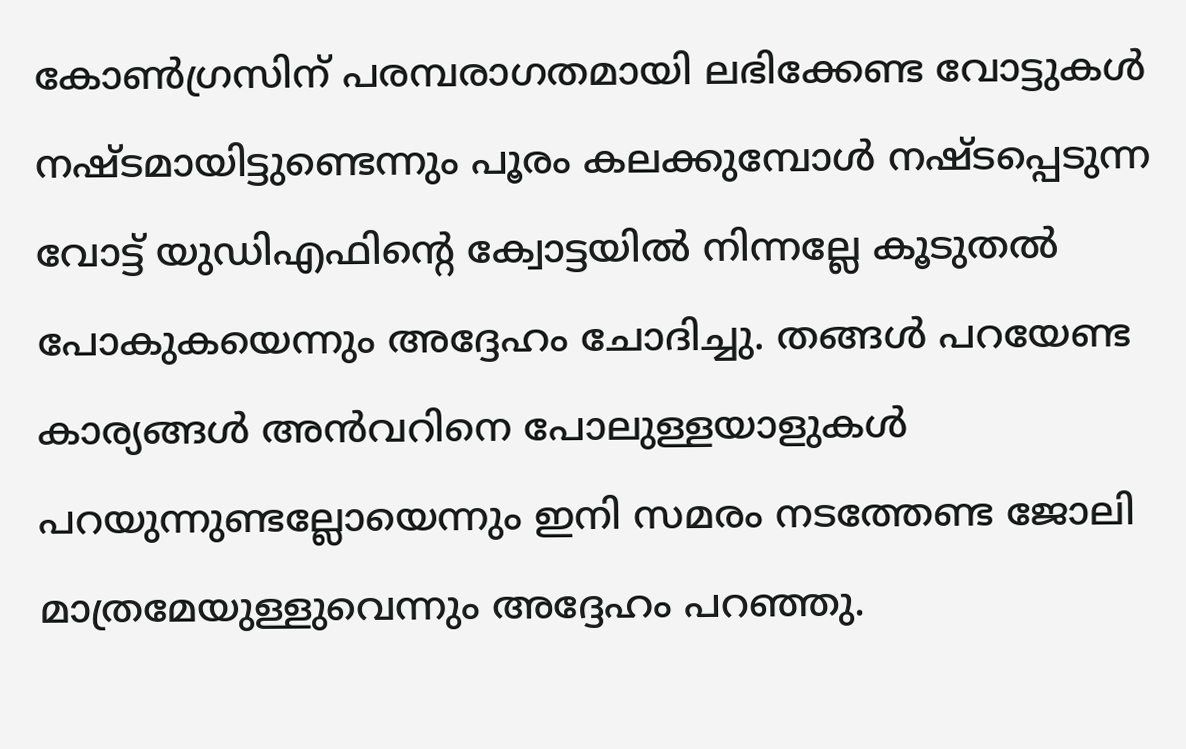കോണ്‍ഗ്രസിന് പരമ്പരാഗതമായി ലഭിക്കേണ്ട വോട്ടുകള്‍ നഷ്ടമായിട്ടുണ്ടെന്നും പൂരം കലക്കുമ്പോള്‍ നഷ്ടപ്പെടുന്ന വോട്ട് യുഡിഎഫിന്റെ ക്വോട്ടയില്‍ നിന്നല്ലേ കൂടുതല്‍ പോകുകയെന്നും അദ്ദേഹം ചോദിച്ചു. തങ്ങള്‍ പറയേണ്ട കാര്യങ്ങള്‍ അന്‍വറിനെ പോലുള്ളയാളുകള്‍ പറയുന്നുണ്ടല്ലോയെന്നും ഇനി സമരം നടത്തേണ്ട ജോലി മാത്രമേയുള്ളുവെന്നും അദ്ദേഹം പറഞ്ഞു.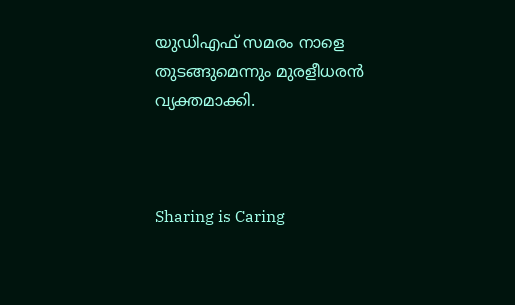യുഡിഎഫ് സമരം നാളെ തുടങ്ങുമെന്നും മുരളീധരന്‍ വ്യക്തമാക്കി.



Sharing is Caring